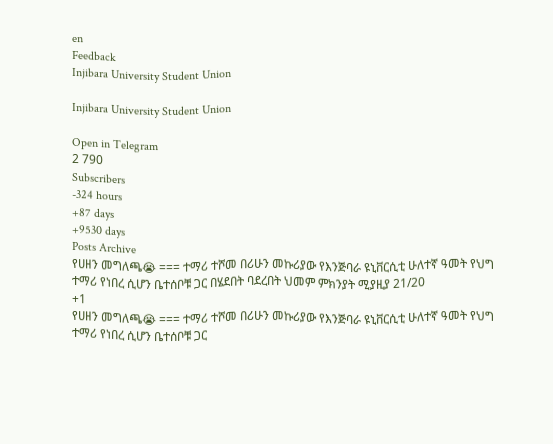en
Feedback
Injibara University Student Union

Injibara University Student Union

Open in Telegram
2 790
Subscribers
-324 hours
+87 days
+9530 days
Posts Archive
የሀዘን መግለጫ😭 === ተማሪ ተሾመ በሪሁን መኩሪያው የእንጅባራ ዩኒቨርሲቲ ሁለተኛ ዓመት የህግ ተማሪ የነበረ ሲሆን ቤተሰቦቹ ጋር በሄደበት ባደረበት ህመም ምክንያት ሚያዚያ 21/20
+1
የሀዘን መግለጫ😭 === ተማሪ ተሾመ በሪሁን መኩሪያው የእንጅባራ ዩኒቨርሲቲ ሁለተኛ ዓመት የህግ ተማሪ የነበረ ሲሆን ቤተሰቦቹ ጋር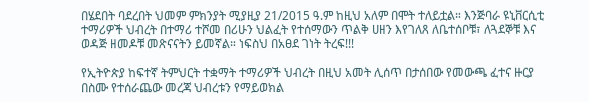በሄደበት ባደረበት ህመም ምክንያት ሚያዚያ 21/2015 ዓ.ም ከዚህ አለም በሞት ተለይቷል። እንጅባራ ዩኒቨርሲቲ ተማሪዎች ህብረት በተማሪ ተሾመ በሪሁን ህልፈት የተሰማውን ጥልቅ ሀዘን እየገለጸ ለቤተሰቦቹ፣ ለጓደኞቹ እና ወዳጅ ዘመዶቹ መጽናናትን ይመኛል። ነፍስህ በአፀደ ገነት ትረፍ!!!

የኢትዮጵያ ከፍተኛ ትምህርት ተቋማት ተማሪዎች ህብረት በዚህ አመት ሊሰጥ በታሰበው የመውጫ ፈተና ዙርያ በስሙ የተሰራጨው መረጃ ህብረቱን የማይወክል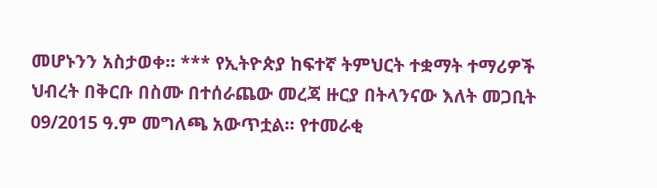መሆኑንን አስታወቀ። *** የኢትዮጵያ ከፍተኛ ትምህርት ተቋማት ተማሪዎች ህብረት በቅርቡ በስሙ በተሰራጨው መረጃ ዙርያ በትላንናው እለት መጋቢት 09/2015 ዓ.ም መግለጫ አውጥቷል። የተመራቂ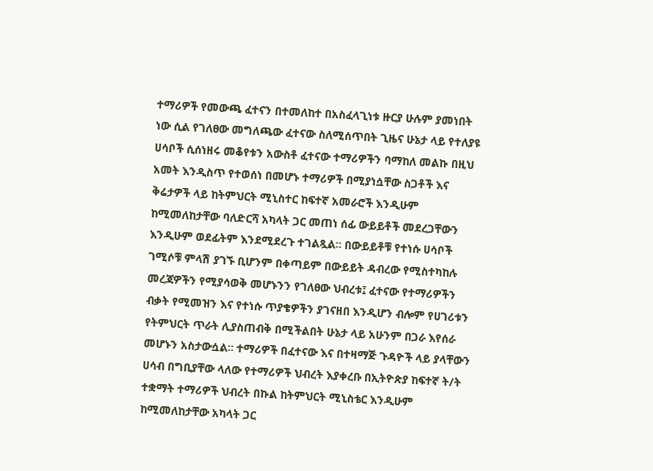ተማሪዎች የመውጫ ፈተናን በተመለከተ በአስፈላጊነቱ ዙርያ ሁሉም ያመነበት ነው ሲል የገለፀው መግለጫው ፈተናው ስለሚሰጥበት ጊዜና ሁኔታ ላይ የተለያዩ ሀሳቦች ሲሰነዘሩ መቆየቱን አውስቶ ፈተናው ተማሪዎችን ባማከለ መልኩ በዚህ አመት እንዲስጥ የተወሰነ በመሆኑ ተማሪዎች በሚያነሷቸው ስጋቶች እና ቅሬታዎች ላይ ከትምህርት ሚኒስተር ከፍተኛ አመራሮች እንዲሁም ከሚመለከታቸው ባለድርሻ አካላት ጋር መጠነ ሰፊ ውይይቶች መደረጋቸውን እንዲሁም ወደፊትም እንደሚደረጉ ተገልጿል። በውይይቶቹ የተነሱ ሀሳቦች ገሚሶቹ ምላሽ ያገኙ ቢሆንም በቀጣይም በውይይት ዳብረው የሚስተካከሉ መረጃዎችን የሚያሳወቅ መሆኑንን የገለፀው ህብረቱ፤ ፈተናው የተማሪዎችን ብቃት የሚመዝን እና የተነሱ ጥያቄዎችን ያገናዘበ እንዲሆን ብሎም የሀገሪቱን የትምህርት ጥራት ሊያስጠብቅ በሚችልበት ሁኔታ ላይ አሁንም በጋራ እየሰራ መሆኑን አስታውሷል። ተማሪዎች በፈተናው እና በተዛማጅ ጉዳዮች ላይ ያላቸውን ሀሳብ በግቢያቸው ላለው የተማሪዎች ህብረት እያቀረቡ በኢትዮጵያ ከፍተኛ ት/ት ተቋማት ተማሪዎች ህብረት በኩል ከትምህርት ሚኒስቴር እንዲሁም ከሚመለከታቸው አካላት ጋር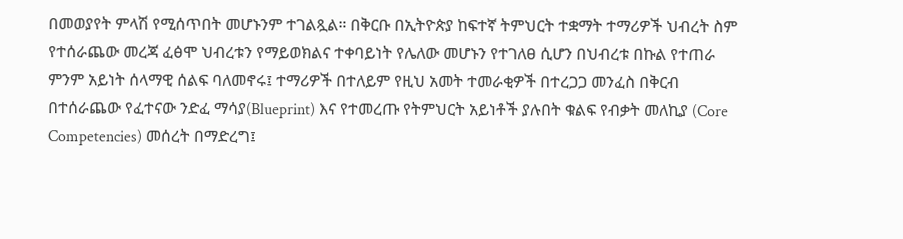በመወያየት ምላሽ የሚሰጥበት መሆኑንም ተገልጿል። በቅርቡ በኢትዮጵያ ከፍተኛ ትምህርት ተቋማት ተማሪዎች ህብረት ስም የተሰራጨው መረጃ ፈፅሞ ህብረቱን የማይወክልና ተቀባይነት የሌለው መሆኑን የተገለፀ ሲሆን በህብረቱ በኩል የተጠራ ምንም አይነት ሰላማዊ ሰልፍ ባለመኖሩ፤ ተማሪዎች በተለይም የዚህ አመት ተመራቂዎች በተረጋጋ መንፈስ በቅርብ በተሰራጨው የፈተናው ንድፈ ማሳያ(Blueprint) እና የተመረጡ የትምህርት አይነቶች ያሉበት ቁልፍ የብቃት መለኪያ (Core Competencies) መሰረት በማድረግ፤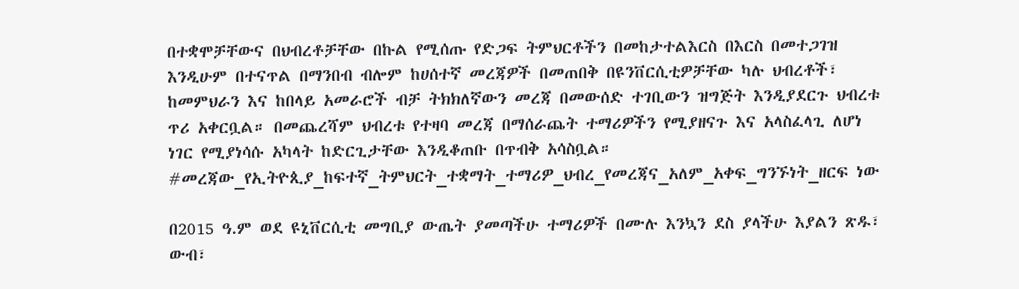በተቋሞቻቸውና በህብረቶቻቸው በኩል የሚሰጡ የድጋፍ ትምህርቶችን በመከታተልእርስ በእርስ በመተጋገዝ እንዲሁም በተናጥል በማንበብ ብሎም ከሀሰተኛ መረጃዎች በመጠበቅ በዩንቨርሲቲዎቻቸው ካሉ ህብረቶች፣ ከመምህራን እና ከበላይ አመራሮች ብቻ ትክክለኛውን መረጃ በመውሰድ ተገቢውን ዝግጅት እንዲያደርጉ ህብረቱ ጥሪ አቀርቧል። በመጨረሻም ህብረቱ የተዛባ መረጃ በማሰራጨት ተማሪዎችን የሚያዘናጉ እና አላስፈላጊ ለሆነ ነገር የሚያነሳሱ አካላት ከድርጊታቸው እንዲቆጠቡ በጥብቅ አሳስቧል። #መረጃው_የኢትዮጲያ_ከፍተኛ_ትምህርት_ተቋማት_ተማሪዎ_ህብረ_የመረጃና_አለም_አቀፍ_ግንኙነት_ዘርፍ ነው

በ2015 ዓ.ም ወደ ዩኒቨርሲቲ መግቢያ ውጤት ያመጣችሁ ተማሪዎች በሙሉ እንኳን ደስ ያላችሁ እያልን ጽዱ፣ ውብ፣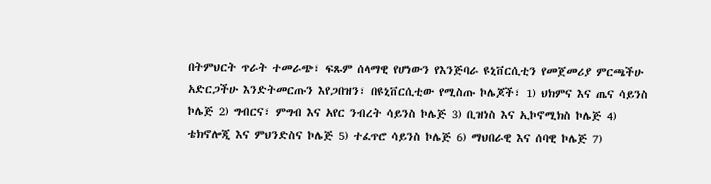በትምህርት ጥራት ተመራጭ፣ ፍጹም ሰላማዊ የሆነውን የእንጅባራ ዩኒቨርሲቲን የመጀመሪያ ምርጫችሁ አድርጋችሁ እንድትመርጡን እየጋበዝን፣ በዩኒቨርሲቲው የሚስጡ ኮሌጆች፣ 1) ህክምና እና ጤና ሳይንስ ኮሌጅ 2) ግብርና፣ ምግብ እና አየር ንብረት ሳይንስ ኮሌጅ 3) ቢዝነስ እና ኢኮኖሚክስ ኮሌጅ 4) ቴክኖሎጂ እና ምህንድስና ኮሌጅ 5) ተፈጥሮ ሳይንስ ኮሌጅ 6) ማህበራዊ እና ሰባዊ ኮሌጅ 7)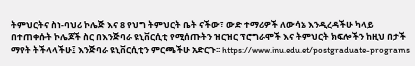ትምህርትና ስነ-ባህሪ ኮሌጅ እና 8 የህግ ትምህርት ቤት ናችው፣ ውድ ተማሪዎች ለውሳኔ እንዲረዳችሁ ካላይ በተጠቀሱት ኮሌጆች ስር በእንጅባራ ዩኒቨርሲቲ የሚሰጡትን ዝርዝር ፕሮግራሞች እና ትምህርት ክፍሎችን ከዚህ በታች ማየት ትችላላችሁ፤ እንጅባራ ዩኒቨርሲቲን ምርጫችሁ አድርጉ፡፡ https://www.inu.edu.et/postgraduate-programs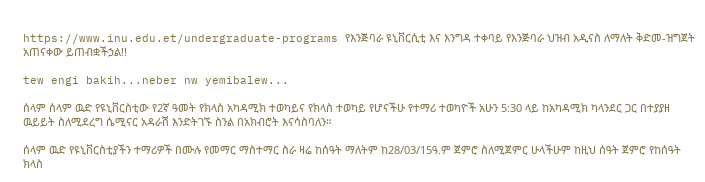https://www.inu.edu.et/undergraduate-programs የእንጅባራ ዩኒቨርሲቲ እና እንግዳ ተቀባይ የእንጅባራ ህዝብ አዲናስ ለማለት ቅድመ-ዝግጀት አጠናቀው ይጠብቋችኃል!!

tew engi bakih...neber nw yemibalew...

ሰላም ሰላም ዉድ የዩኒቨርስቲው የ2ኛ ዓመት የክላስ አካዳሚክ ተወካይና የክላስ ተወካይ የሆናችሁ የተማሪ ተወካዮች አሁን 5:30 ላይ ከአካዳሚክ ካላንደር ጋር በተያያዘ ዉይይት ስለሚደረግ ሴሚናር አዳራሽ እንድትገኙ ስንል በአክብሮት እናሳስባለን።

ሰላም ዉድ የዩኒቨርስቲያችን ተማሪዎች በሙሉ የመማር ማስተማር ስራ ዛሬ ከሰዓት ማለትም ከ28/03/15ዓ.ም ጀምሮ ስለሚጀምር ሁላችሁም ከዚህ ሰዓት ጀምሮ የከሰዓት ክላስ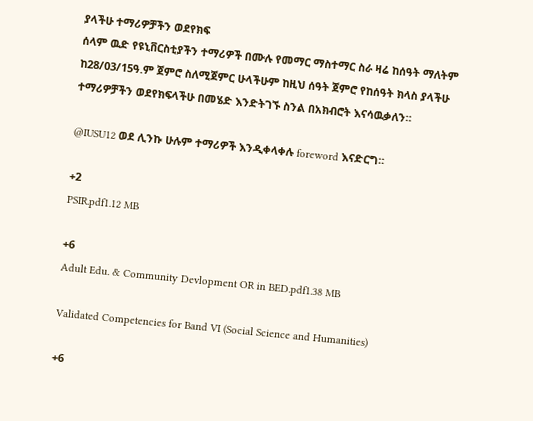ያላችሁ ተማሪዎቻችን ወደየክፍ
ሰላም ዉድ የዩኒቨርስቲያችን ተማሪዎች በሙሉ የመማር ማስተማር ስራ ዛሬ ከሰዓት ማለትም ከ28/03/15ዓ.ም ጀምሮ ስለሚጀምር ሁላችሁም ከዚህ ሰዓት ጀምሮ የከሰዓት ክላስ ያላችሁ ተማሪዎቻችን ወደየክፍላችሁ በመሄድ እንድትገኙ ስንል በአክብሮት እናሳዉቃለን።

@IUSU12 ወደ ሊንኩ ሁሉም ተማሪዎች እንዲቀላቀሉ foreword እናድርግ።

+2
PSIR.pdf1.12 MB

+6
Adult Edu. & Community Devlopment OR in BED.pdf1.38 MB

Validated Competencies for Band VI (Social Science and Humanities)

+6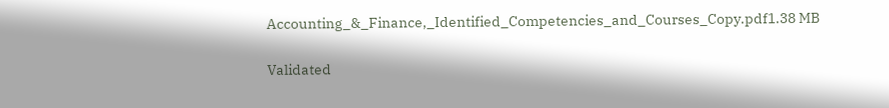Accounting_&_Finance,_Identified_Competencies_and_Courses_Copy.pdf1.38 MB

Validated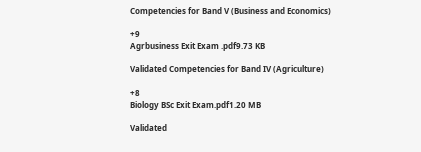Competencies for Band V (Business and Economics)

+9
Agrbusiness Exit Exam .pdf9.73 KB

Validated Competencies for Band IV (Agriculture)

+8
Biology BSc Exit Exam.pdf1.20 MB

Validated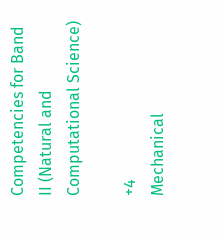Competencies for Band II (Natural and Computational Science)

+4
Mechanical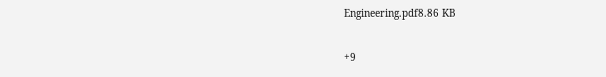Engineering.pdf8.86 KB

+9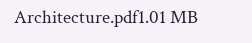Architecture.pdf1.01 MB